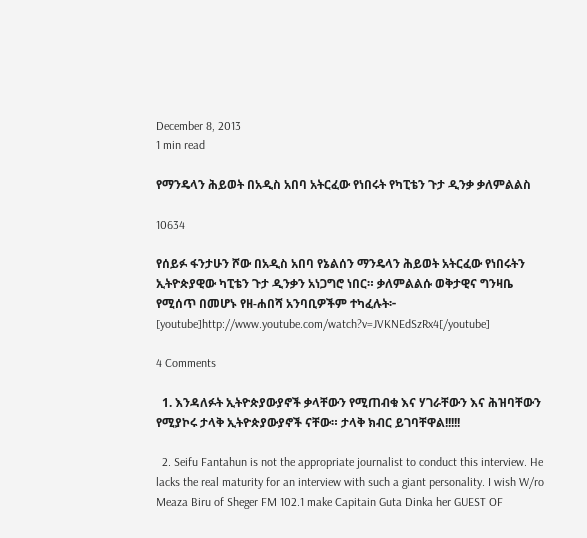December 8, 2013
1 min read

የማንዴላን ሕይወት በአዲስ አበባ አትርፈው የነበሩት የካፒቴን ጉታ ዲንቃ ቃለምልልስ

10634

የሰይፉ ፋንታሁን ሾው በአዲስ አበባ የኔልሰን ማንዴላን ሕይወት አትርፈው የነበሩትን ኢትዮጵያዊው ካፒቴን ጉታ ዲንቃን አነጋግሮ ነበር። ቃለምልልሱ ወቅታዊና ግንዛቤ የሚሰጥ በመሆኑ የዘ-ሐበሻ አንባቢዎችም ተካፈሉት፦
[youtube]http://www.youtube.com/watch?v=JVKNEdSzRx4[/youtube]

4 Comments

  1. እንዳለፉት ኢትዮጵያውያኖች ቃላቸውን የሚጠብቁ እና ሃገራቸውን እና ሕዝባቸውን የሚያኮሩ ታላቅ ኢትዮጵያውያኖች ናቸው። ታላቅ ክብር ይገባቸዋል!!!!!

  2. Seifu Fantahun is not the appropriate journalist to conduct this interview. He lacks the real maturity for an interview with such a giant personality. I wish W/ro Meaza Biru of Sheger FM 102.1 make Capitain Guta Dinka her GUEST OF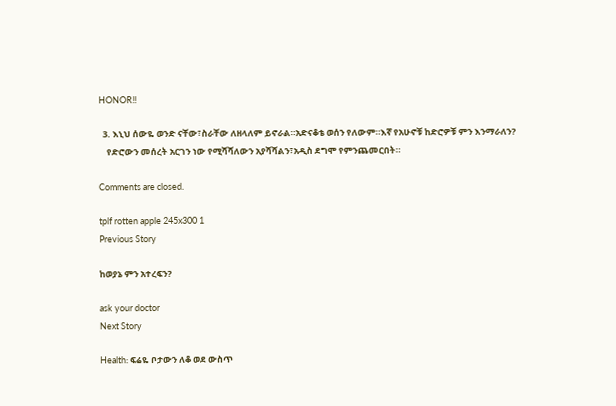HONOR!!

  3. እኒህ ሰውዬ ወንድ ናቸው፣ስራቸው ለዘላለም ይኖራል።አድናቆቴ ወሰን የለውም።እኛ የአሁኖቹ ከድሮዎቹ ምን እንማራለን?
    የድሮውን መሰረት አርገን ነው የሚሻሻለውን አያሻሻልን፣አዲስ ደግሞ የምንጨመርበት።

Comments are closed.

tplf rotten apple 245x300 1
Previous Story

ከወያኔ ምን አተረፍን?

ask your doctor
Next Story

Health: ፍሬዬ ቦታውን ለቆ ወደ ውስጥ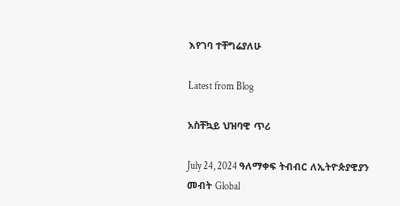እየገባ ተቸግሬያለሁ

Latest from Blog

አስቸኳይ ህዝባዊ ጥሪ

July 24, 2024 ዓለማቀፍ ትብብር ለኢትዮጵያዊያን መብት Global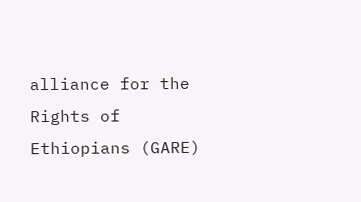alliance for the Rights of Ethiopians (GARE)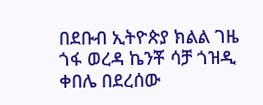በደቡብ ኢትዮጵያ ክልል ገዜ ጎፋ ወረዳ ኬንቾ ሳቻ ጎዝዲ ቀበሌ በደረሰው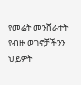የመሬት መንሸራተት የብዙ ወገኖቻችንን ህይዎት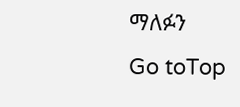ማለፉን
Go toTop